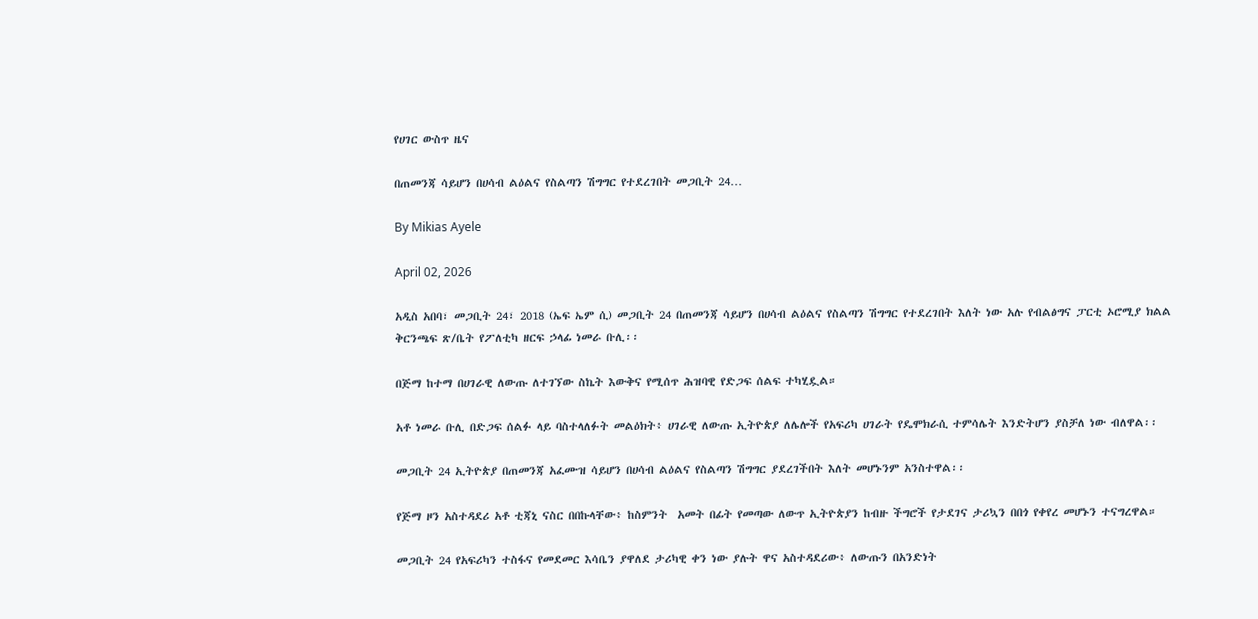የሀገር ውስጥ ዜና

በጠመንጃ ሳይሆን በሀሳብ ልዕልና የስልጣን ሽግግር የተደረገበት መጋቢት 24…

By Mikias Ayele

April 02, 2026

አዲስ አበባ፣ መጋቢት 24፣ 2018 (ኤፍ ኤም ሲ) መጋቢት 24 በጠመንጃ ሳይሆን በሀሳብ ልዕልና የስልጣን ሽግግር የተደረገበት እለት ነው አሉ የብልፅግና ፓርቲ ኦሮሚያ ክልል ቅርንጫፍ ጽ/ቤት የፖለቲካ ዘርፍ ኃላፊ ነመራ ቡሊ፡፡

በጅማ ከተማ በሀገራዊ ለውጡ ለተገኘው ስኬት እውቅና የሚሰጥ ሕዝባዊ የድጋፍ ሰልፍ ተካሂዷል።

አቶ ነመራ ቡሊ በድጋፍ ሰልፉ ላይ ባስተላለፉት መልዕክት፥ ሀገራዊ ለውጡ ኢትዮጵያ ለሌሎች የአፍሪካ ሀገራት የዴሞክራሲ ተምሳሌት እንድትሆን ያስቻለ ነው ብለዋል፡፡

መጋቢት 24 ኢትዮጵያ በጠመንጃ አፈሙዝ ሳይሆን በሀሳብ ልዕልና የስልጣን ሽግግር ያደረገችበት እለት መሆኑንም አንስተዋል፡፡

የጅማ ዞን አስተዳደሪ አቶ ቲጃኒ ናስር በበኩላቸው፥ ከስምንት  አመት በፊት የመጣው ለውጥ ኢትዮጵያን ከብዙ ችግሮች የታደገና ታሪኳን በበጎ የቀየረ መሆኑን ተናግረዋል።

መጋቢት 24 የአፍሪካን ተስፋና የመደመር እሳቤን ያዋለደ ታሪካዊ ቀን ነው ያሉት ዋና አስተዳደሪው፥ ለውጡን በአንድነት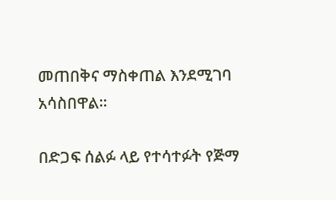መጠበቅና ማስቀጠል እንደሚገባ አሳስበዋል፡፡

በድጋፍ ሰልፉ ላይ የተሳተፉት የጅማ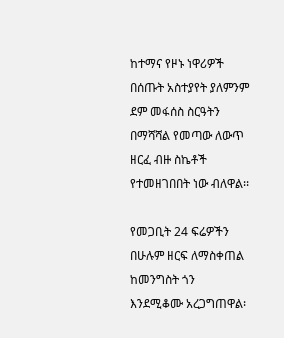ከተማና የዞኑ ነዋሪዎች በሰጡት አስተያየት ያለምንም ደም መፋሰስ ስርዓትን በማሻሻል የመጣው ለውጥ ዘርፈ ብዙ ስኬቶች የተመዘገበበት ነው ብለዋል፡፡

የመጋቢት 24 ፍሬዎችን በሁሉም ዘርፍ ለማስቀጠል ከመንግስት ጎን እንደሚቆሙ አረጋግጠዋል፡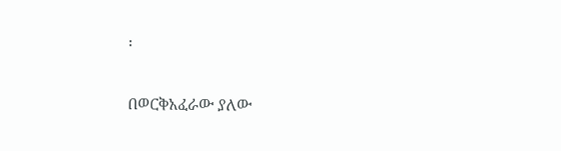፡

በወርቅአፈራው ያለው